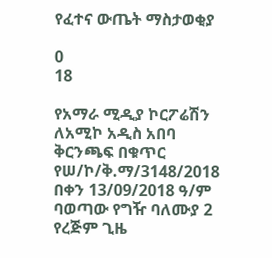የፈተና ውጤት ማስታወቂያ

0
18

የአማራ ሚዲያ ኮርፖሬሽን ለአሚኮ አዲስ አበባ ቅርንጫፍ በቁጥር የሠ/ኮ/ቅ.ማ/3148/2018 በቀን 13/09/2018 ዓ/ም ባወጣው የግዥ ባለሙያ 2 የረጅም ጊዜ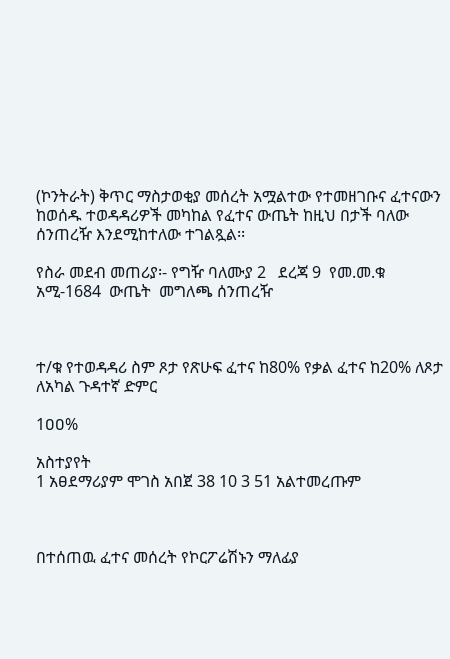(ኮንትራት) ቅጥር ማስታወቂያ መሰረት አሟልተው የተመዘገቡና ፈተናውን ከወሰዱ ተወዳዳሪዎች መካከል የፈተና ውጤት ከዚህ በታች ባለው ሰንጠረዥ እንደሚከተለው ተገልጿል፡፡

የስራ መደብ መጠሪያ፡- የግዥ ባለሙያ 2   ደረጃ 9  የመ.መ.ቁ አሚ-1684  ውጤት  መግለጫ ሰንጠረዥ



ተ/ቁ የተወዳዳሪ ስም ጾታ የጽሁፍ ፈተና ከ80% የቃል ፈተና ከ20% ለጾታ ለአካል ጉዳተኛ ድምር

1ዐዐ%

አስተያየት
1 አፀደማሪያም ሞገስ አበጀ 38 10 3 51 አልተመረጡም



በተሰጠዉ ፈተና መሰረት የኮርፖሬሽኑን ማለፊያ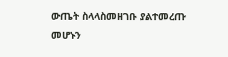ውጤት ስላላስመዘገቡ ያልተመረጡ መሆኑን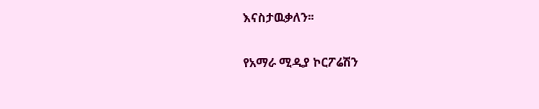እናስታዉቃለን፡፡

የአማራ ሚዲያ ኮርፖሬሽን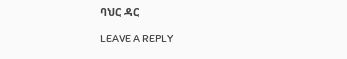ባህር ዳር

LEAVE A REPLY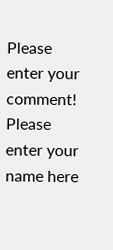Please enter your comment!
Please enter your name here